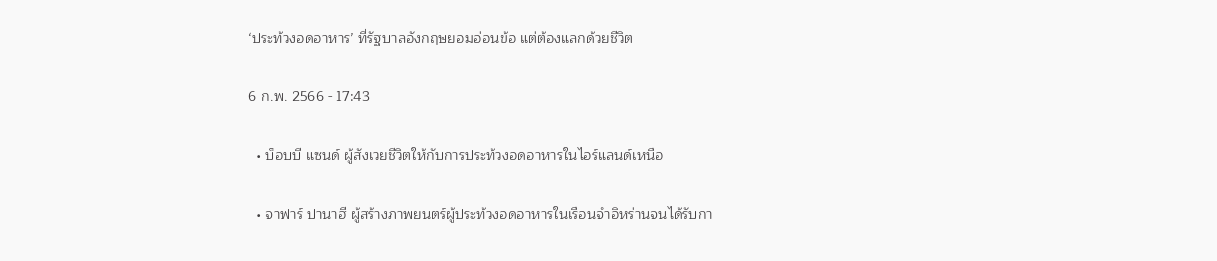‘ประท้วงอดอาหาร’ ที่รัฐบาลอังกฤษยอมอ่อนข้อ แต่ต้องแลกด้วยชีวิต

6 ก.พ. 2566 - 17:43

  • บ็อบบี แซนด์ ผู้สังเวยชีวิตให้กับการประท้วงอดอาหารในไอร์แลนด์เหนือ

  • จาฟาร์ ปานาฮี ผู้สร้างภาพยนตร์ผู้ประท้วงอดอาหารในเรือนจำอิหร่านจนได้รับกา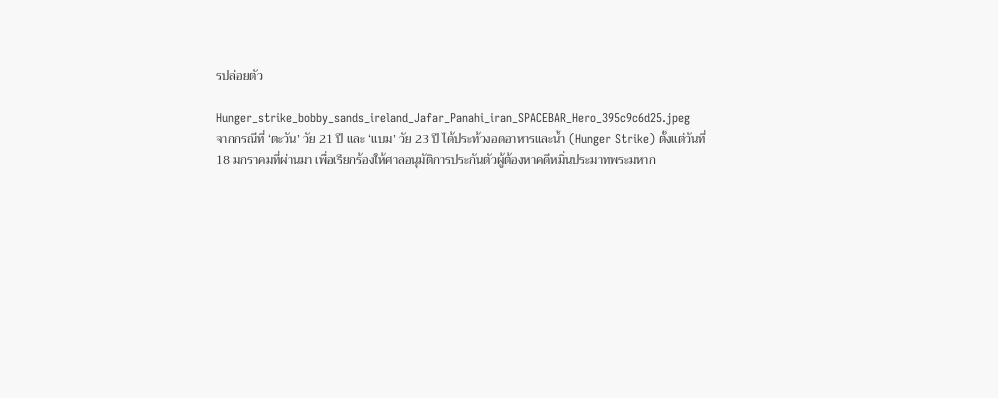รปล่อยตัว

Hunger_strike_bobby_sands_ireland_Jafar_Panahi_iran_SPACEBAR_Hero_395c9c6d25.jpeg
จากกรณีที่ ‘ตะวัน’ วัย 21 ปี และ ‘แบม’ วัย 23 ปี ได้ประท้วงอดอาหารและน้ำ (Hunger Strike) ตั้งแต่วันที่ 18 มกราคมที่ผ่านมา เพื่อเรียกร้องให้ศาลอนุมัติการประกันตัวผู้ต้องหาคดีหมิ่นประมาทพระมหาก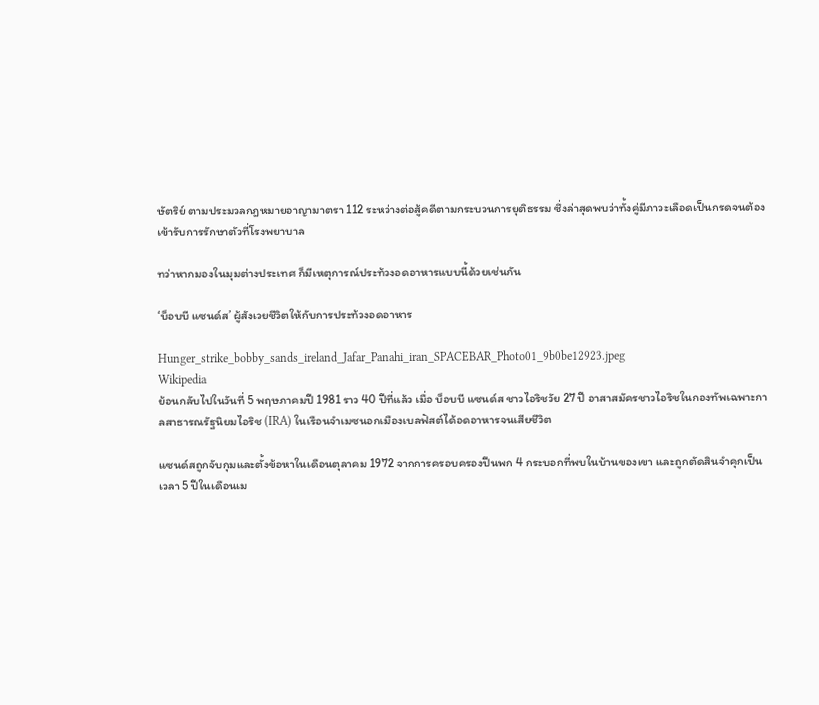ษัตริย์ ตามประมวลกฎหมายอาญามาตรา 112 ระหว่างต่อสู้คดีตามกระบวนการยุติธรรม ซึ่งล่าสุดพบว่าทั้งคู่มีภาวะเลือดเป็นกรดจนต้องเข้ารับการรักษาตัวที่โรงพยาบาล

ทว่าหากมองในมุมต่างประเทศ ก็มีเหตุการณ์ประท้วงอดอาหารแบบนี้ด้วยเช่นกัน

‘บ็อบบี แซนด์ส’ ผู้สังเวยชีวิตให้กับการประท้วงอดอาหาร

Hunger_strike_bobby_sands_ireland_Jafar_Panahi_iran_SPACEBAR_Photo01_9b0be12923.jpeg
Wikipedia
ย้อนกลับไปในวันที่ 5 พฤษภาคมปี 1981 ราว 40 ปีที่แล้ว เมื่อ บ็อบบี แซนด์ส ชาวไอริชวัย 27 ปี อาสาสมัครชาวไอริชในกองทัพเฉพาะกาลสาธารณรัฐนิยมไอริช (IRA) ในเรือนจำเมซนอกเมืองเบลฟัสต์ได้อดอาหารจนเสียชีวิต

แซนด์สถูกจับกุมและตั้งข้อหาในเดือนตุลาคม 1972 จากการครอบครองปืนพก 4 กระบอกที่พบในบ้านของเขา และถูกตัดสินจำคุกเป็นเวลา 5 ปีในเดือนเม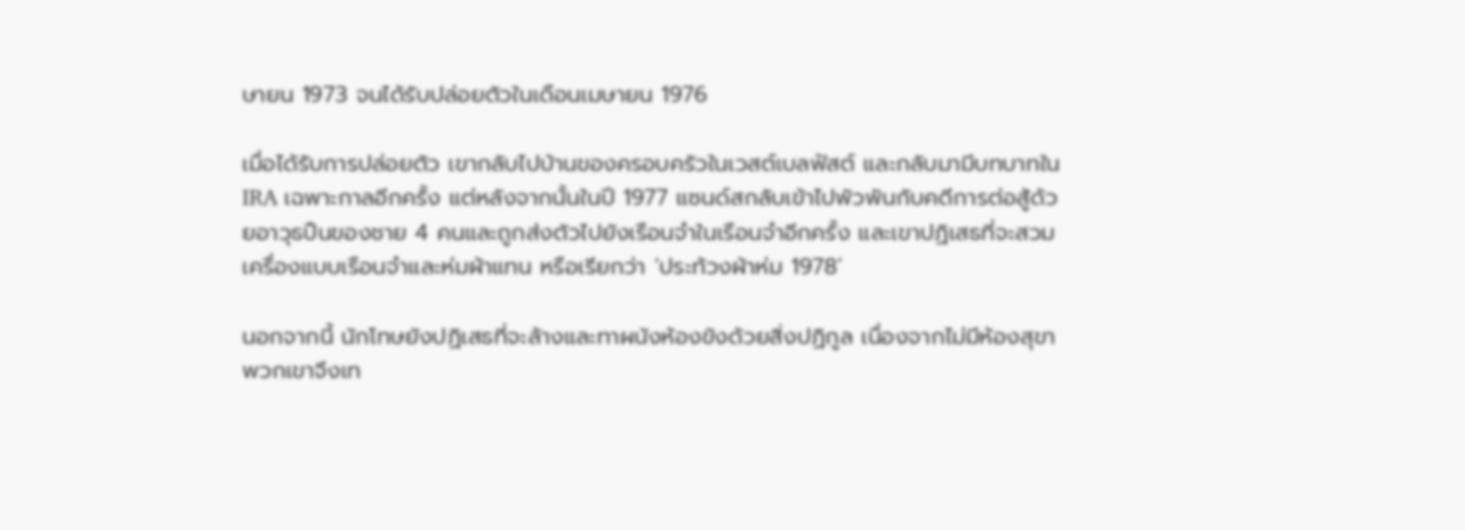ษายน 1973 จนได้รับปล่อยตัวในเดือนเมษายน 1976

เมื่อได้รับการปล่อยตัว เขากลับไปบ้านของครอบครัวในเวสต์เบลฟัสต์ และกลับมามีบทบาทใน IRA เฉพาะกาลอีกครั้ง แต่หลังจากนั้นในปี 1977 แซนด์สกลับเข้าไปพัวพันกับคดีการต่อสู้ด้วยอาวุธปืนของชาย 4 คนและถูกส่งตัวไปยังเรือนจำในเรือนจำอีกครั้ง และเขาปฏิเสธที่จะสวมเครื่องแบบเรือนจำและห่มผ้าแทน หรือเรียกว่า ‘ประท้วงผ้าห่ม 1978’

นอกจากนี้ นักโทษยังปฏิเสธที่จะล้างและทาผนังห้องขังด้วยสิ่งปฏิกูล เนื่องจากไม่มีห้องสุขา พวกเขาจึงเท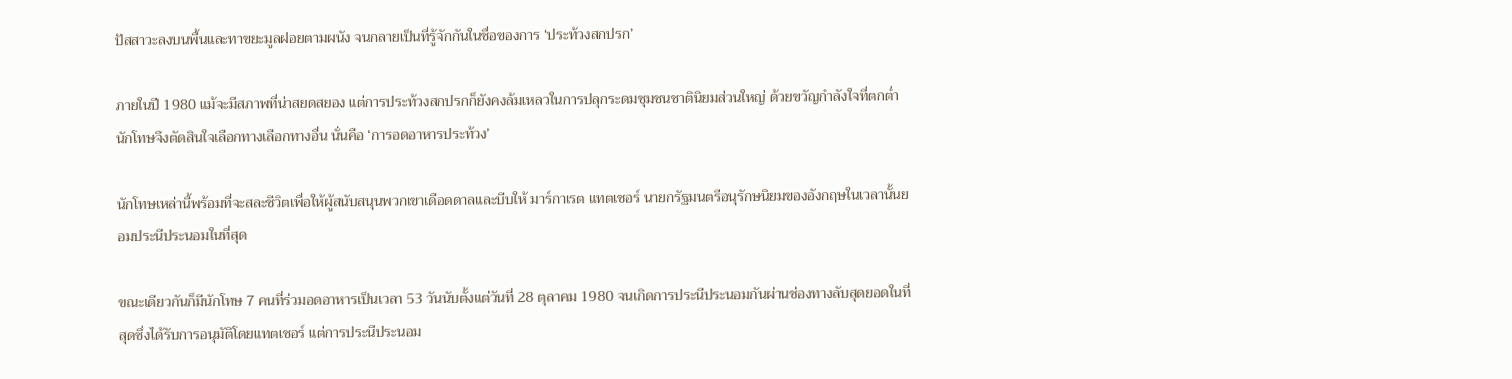ปัสสาวะลงบนพื้นและทาขยะมูลฝอยตามผนัง จนกลายเป็นที่รู้จักกันในชื่อของการ ‘ประท้วงสกปรก’

ภายในปี 1980 แม้จะมีสภาพที่น่าสยดสยอง แต่การประท้วงสกปรกก็ยังคงล้มเหลวในการปลุกระดมชุมชนชาตินิยมส่วนใหญ่ ด้วยขวัญกำลังใจที่ตกต่ำ นักโทษจึงตัดสินใจเลือกทางเลือกทางอื่น นั่นคือ ‘การอดอาหารประท้วง’

นักโทษเหล่านี้พร้อมที่จะสละชีวิตเพื่อให้ผู้สนับสนุนพวกเขาเดือดดาลและบีบให้ มาร์กาเรต แทตเชอร์ นายกรัฐมนตรีอนุรักษนิยมของอังกฤษในเวลานั้นยอมประนีประนอมในที่สุด

ขณะเดียวกันก็มีนักโทษ 7 คนที่ร่วมอดอาหารเป็นเวลา 53 วันนับตั้งแต่วันที่ 28 ตุลาคม 1980 จนเกิดการประนีประนอมกันผ่านช่องทางลับสุดยอดในที่สุดซึ่งได้รับการอนุมัติโดยแทตเชอร์ แต่การประนีประนอม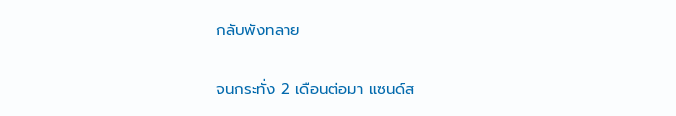กลับพังทลาย

จนกระทั่ง 2 เดือนต่อมา แซนด์ส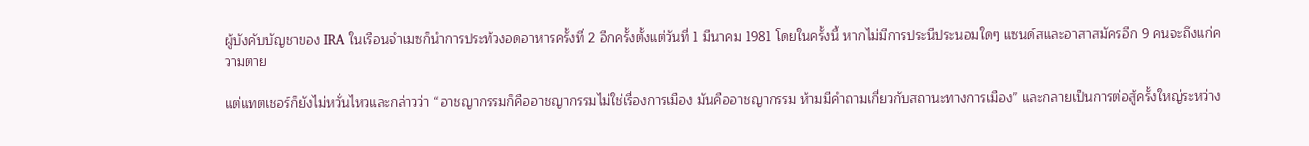ผู้บังคับบัญชาของ IRA ในเรือนจำเมซก็นำการประท้วงอดอาหารครั้งที่ 2 อีกครั้งตั้งแต่วันที่ 1 มีนาคม 1981 โดยในครั้งนี้ หากไม่มีการประนีประนอมใดๆ แซนด์สและอาสาสมัครอีก 9 คนจะถึงแก่ความตาย

แต่แทตเชอร์ก็ยังไม่หวั่นไหวและกล่าวว่า “อาชญากรรมก็คืออาชญากรรมไม่ใช่เรื่องการเมือง มันคืออาชญากรรม ห้ามมีคำถามเกี่ยวกับสถานะทางการเมือง” และกลายเป็นการต่อสู้ครั้งใหญ่ระหว่าง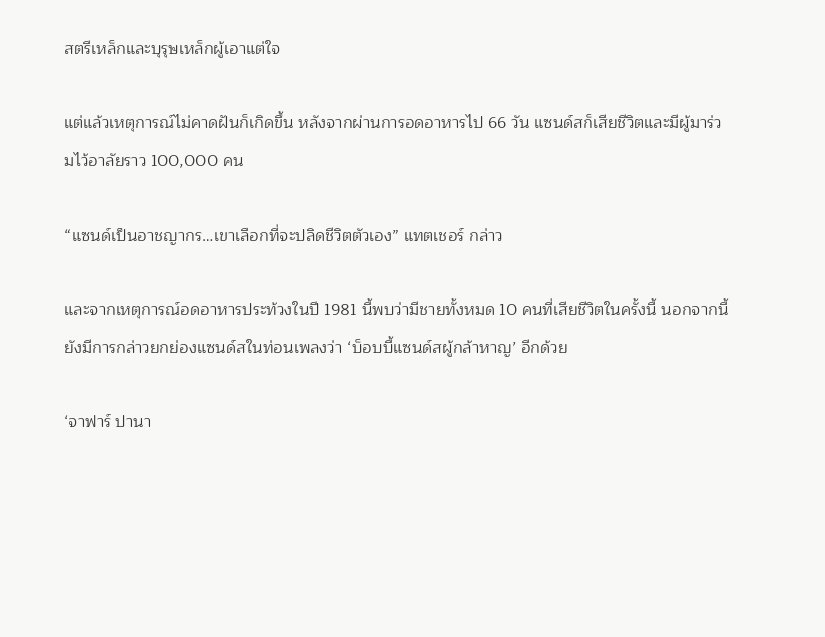สตรีเหล็กและบุรุษเหล็กผู้เอาแต่ใจ

แต่แล้วเหตุการณ์ไม่คาดฝันก็เกิดขึ้น หลังจากผ่านการอดอาหารไป 66 วัน แซนด์สก็เสียชีวิตและมีผู้มาร่วมไว้อาลัยราว 100,000 คน

“แซนด์เป็นอาชญากร…เขาเลือกที่จะปลิดชีวิตตัวเอง” แทตเชอร์ กล่าว

และจากเหตุการณ์อดอาหารประท้วงในปี 1981 นี้พบว่ามีชายทั้งหมด 10 คนที่เสียชีวิตในครั้งนี้ นอกจากนี้ยังมีการกล่าวยกย่องแซนด์สในท่อนเพลงว่า ‘บ็อบบี้แซนด์สผู้กล้าหาญ’ อีกด้วย

‘จาฟาร์ ปานา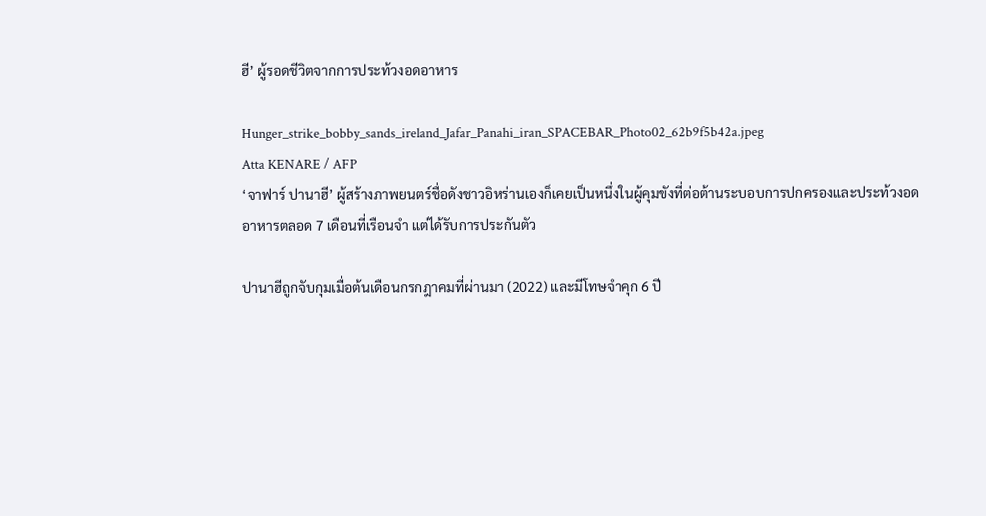ฮี’ ผู้รอดชีวิตจากการประท้วงอดอาหาร

Hunger_strike_bobby_sands_ireland_Jafar_Panahi_iran_SPACEBAR_Photo02_62b9f5b42a.jpeg
Atta KENARE / AFP
‘จาฟาร์ ปานาฮี’ ผู้สร้างภาพยนตร์ชื่อดังชาวอิหร่านเองก็เคยเป็นหนึ่งในผู้คุมขังที่ต่อต้านระบอบการปกครองและประท้วงอดอาหารตลอด 7 เดือนที่เรือนจำ แต่ได้รับการประกันตัว

ปานาฮีถูกจับกุมเมื่อต้นเดือนกรกฎาคมที่ผ่านมา (2022) และมีโทษจำคุก 6 ปี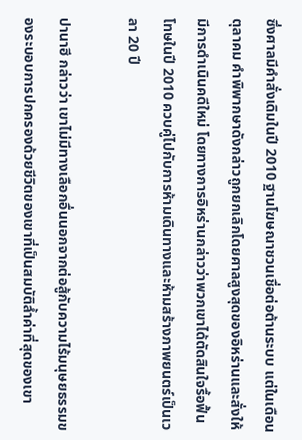ซึ่งศาลมีคำสั่งเดิมในปี 2010 ฐานโฆษณาชวนเชื่อต่อต้านระบบ แต่ในเดือนตุลาคม คำพิพากษาดังกล่าวถูกยกเลิกโดยศาลสูงสุดของอิหร่านและสั่งให้มีการดำเนินคดีใหม่ โดยทางการอิหร่านกล่าวว่าพวกเขาได้ตัดสินใจรื้อฟื้นโทษในปี 2010 ควบคู่ไปกับการห้ามเดินทางและห้ามสร้างภาพยนตร์เป็นเวลา 20 ปี

ปานาฮี กล่าวว่า เขาไม่มีทางเลือกอื่นนอกจากต่อสู้กับความไร้มนุษยธรรมของระบอบการปกครองด้วยชีวิตของเขาที่เป็นสมบัติล้ำค่าที่สุดของเขา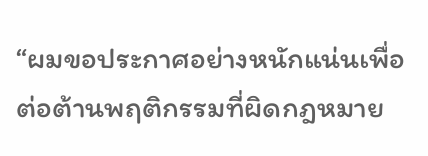“ผมขอประกาศอย่างหนักแน่นเพื่อต่อต้านพฤติกรรมที่ผิดกฎหมาย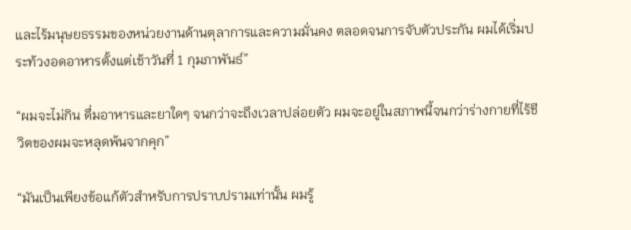และไร้มนุษยธรรมของหน่วยงานด้านตุลาการและความมั่นคง ตลอดจนการจับตัวประกัน ผมได้เริ่มประท้วงอดอาหารตั้งแต่เช้าวันที่ 1 กุมภาพันธ์”

“ผมจะไม่กิน ดื่มอาหารและยาใดๆ จนกว่าจะถึงเวลาปล่อยตัว ผมจะอยู่ในสภาพนี้จนกว่าร่างกายที่ไร้ชีวิตของผมจะหลุดพ้นจากคุก”

“มันเป็นเพียงข้อแก้ตัวสำหรับการปราบปรามเท่านั้น ผมรู้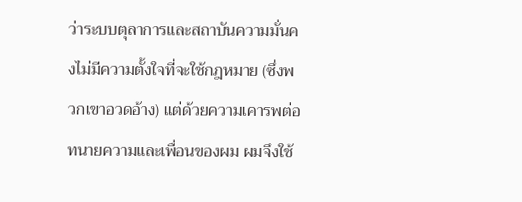ว่าระบบตุลาการและสถาบันความมั่นคงไม่มีความตั้งใจที่จะใช้กฎหมาย (ซึ่งพวกเขาอวดอ้าง) แต่ด้วยความเคารพต่อทนายความและเพื่อนของผม ผมจึงใช้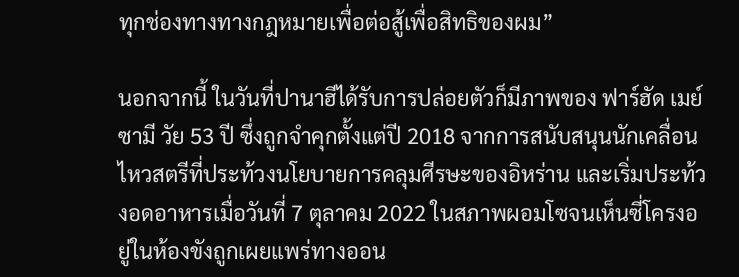ทุกช่องทางทางกฎหมายเพื่อต่อสู้เพื่อสิทธิของผม”

นอกจากนี้ ในวันที่ปานาฮีได้รับการปล่อยตัวก็มีภาพของ ฟาร์ฮัด เมย์ซามี วัย 53 ปี ซึ่งถูกจำคุกตั้งแต่ปี 2018 จากการสนับสนุนนักเคลื่อนไหวสตรีที่ประท้วงนโยบายการคลุมศีรษะของอิหร่าน และเริ่มประท้วงอดอาหารเมื่อวันที่ 7 ตุลาคม 2022 ในสภาพผอมโซจนเห็นซี่โครงอยู่ในห้องขังถูกเผยแพร่ทางออน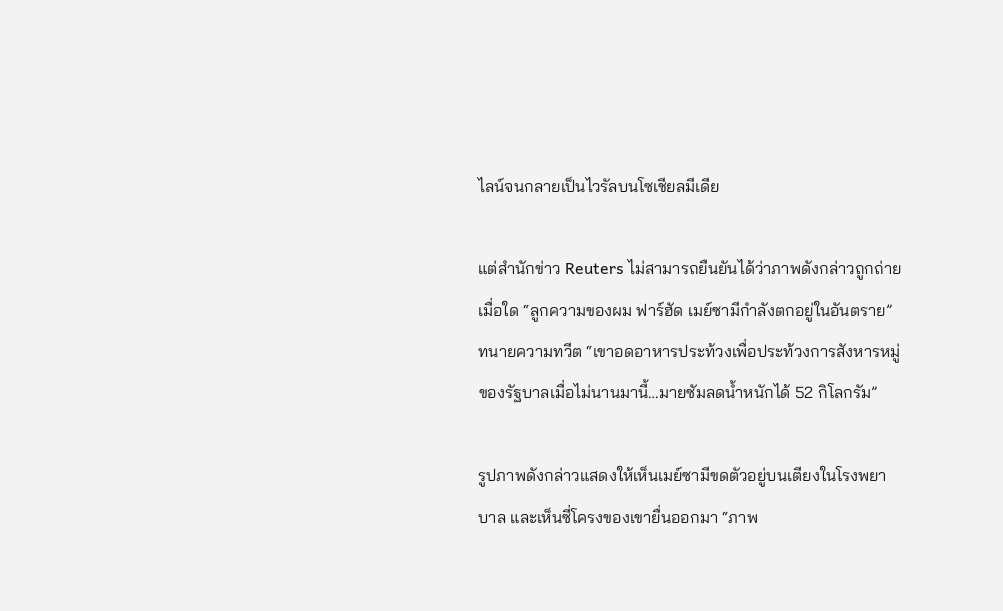ไลน์จนกลายเป็นไวรัลบนโซเชียลมีเดีย

แต่สำนักข่าว Reuters ไม่สามารถยืนยันได้ว่าภาพดังกล่าวถูกถ่ายเมื่อใด “ลูกความของผม ฟาร์ฮัด เมย์ซามีกำลังตกอยู่ในอันตราย” ทนายความทวีต “เขาอดอาหารประท้วงเพื่อประท้วงการสังหารหมู่ของรัฐบาลเมื่อไม่นานมานี้…มายซัมลดน้ำหนักได้ 52 กิโลกรัม”

รูปภาพดังกล่าวแสดงให้เห็นเมย์ซามีขดตัวอยู่บนเตียงในโรงพยาบาล และเห็นซี่โครงของเขายื่นออกมา “ภาพ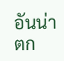อันน่าตก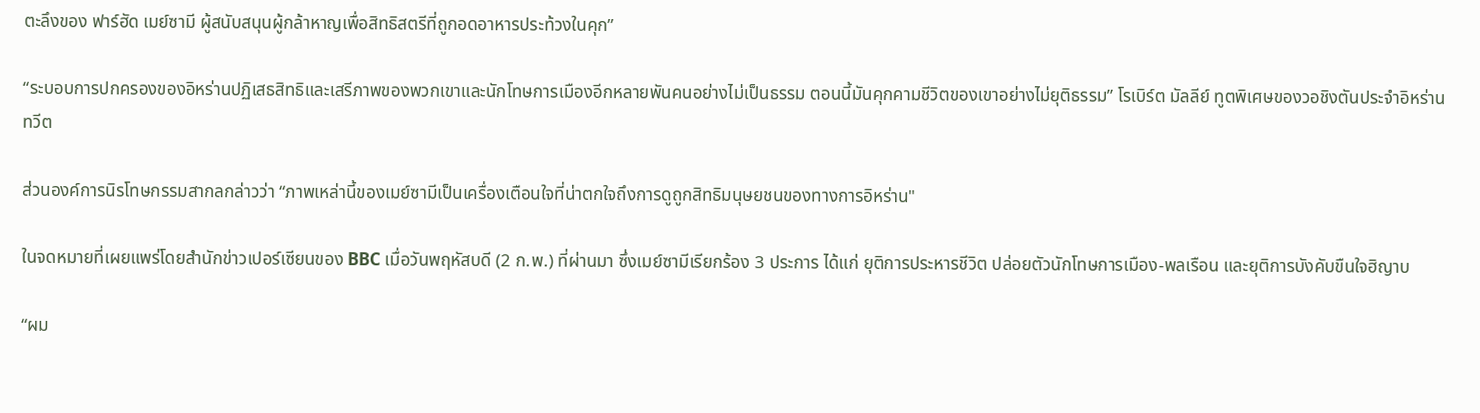ตะลึงของ ฟาร์ฮัด เมย์ซามี ผู้สนับสนุนผู้กล้าหาญเพื่อสิทธิสตรีที่ถูกอดอาหารประท้วงในคุก”

“ระบอบการปกครองของอิหร่านปฏิเสธสิทธิและเสรีภาพของพวกเขาและนักโทษการเมืองอีกหลายพันคนอย่างไม่เป็นธรรม ตอนนี้มันคุกคามชีวิตของเขาอย่างไม่ยุติธรรม” โรเบิร์ต มัลลีย์ ทูตพิเศษของวอชิงตันประจำอิหร่านทวีต

ส่วนองค์การนิรโทษกรรมสากลกล่าวว่า “ภาพเหล่านี้ของเมย์ซามีเป็นเครื่องเตือนใจที่น่าตกใจถึงการดูถูกสิทธิมนุษยชนของทางการอิหร่าน"

ในจดหมายที่เผยแพร่โดยสำนักข่าวเปอร์เซียนของ BBC เมื่อวันพฤหัสบดี (2 ก.พ.) ที่ผ่านมา ซึ่งเมย์ซามีเรียกร้อง 3 ประการ ได้แก่ ยุติการประหารชีวิต ปล่อยตัวนักโทษการเมือง-พลเรือน และยุติการบังคับขืนใจฮิญาบ

“ผม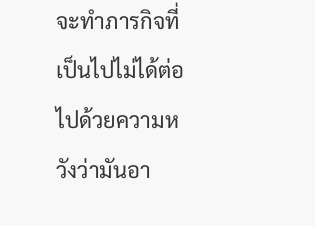จะทำภารกิจที่เป็นไปไม่ได้ต่อไปด้วยความหวังว่ามันอา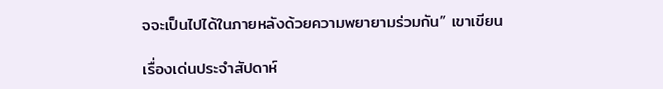จจะเป็นไปได้ในภายหลังด้วยความพยายามร่วมกัน” เขาเขียน

เรื่องเด่นประจำสัปดาห์